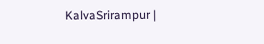KalvaSrirampur |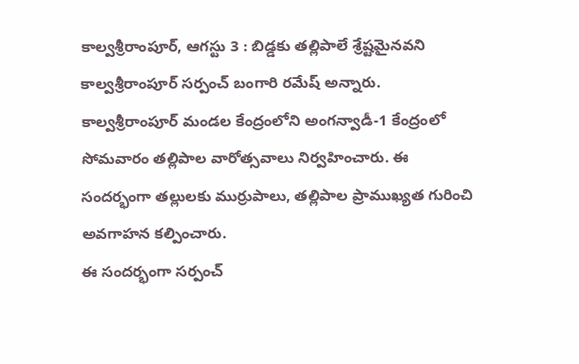కాల్వశ్రీరాంపూర్, ఆగస్టు 3 : బిడ్డకు తల్లిపాలే శ్రేష్టమైనవని కాల్వశ్రీరాంపూర్ సర్పంచ్ బంగారి రమేష్ అన్నారు. కాల్వశ్రీరాంపూర్ మండల కేంద్రంలోని అంగన్వాడీ-1 కేంద్రంలో సోమవారం తల్లిపాల వారోత్సవాలు నిర్వహించారు. ఈ సందర్భంగా తల్లులకు ముర్రుపాలు, తల్లిపాల ప్రాముఖ్యత గురించి అవగాహన కల్పించారు.
ఈ సందర్భంగా సర్పంచ్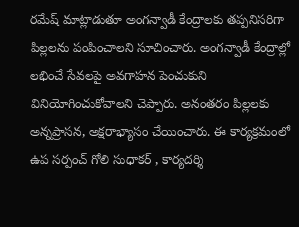రమేష్ మాట్లాడుతూ అంగన్వాడీ కేంద్రాలకు తప్పనిసరిగా పిల్లలను పంపించాలని సూచించారు. అంగన్వాడీ కేంద్రాల్లో లభించే సేవలపై అవగాహన పెంచుకుని వినియోగించుకోవాలని చెప్పారు. అనంతరం పిల్లలకు అన్నప్రాసన, అక్షరాభ్యాసం చేయించారు. ఈ కార్యక్రమంలో ఉప సర్పంచ్ గోలి సుధాకర్ , కార్యదర్శి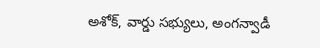అశోక్, వార్డు సభ్యులు, అంగన్వాడీ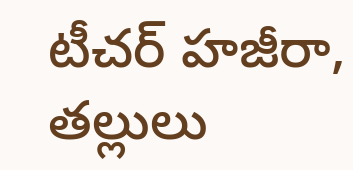టీచర్ హజీరా, తల్లులు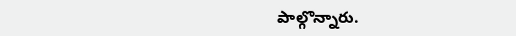పాల్గొన్నారు.